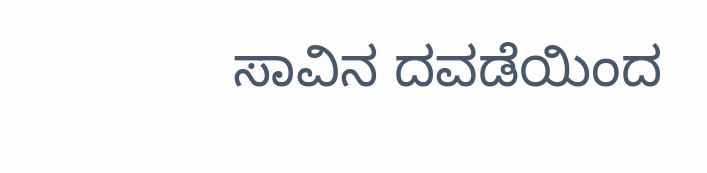ಸಾವಿನ ದವಡೆಯಿಂದ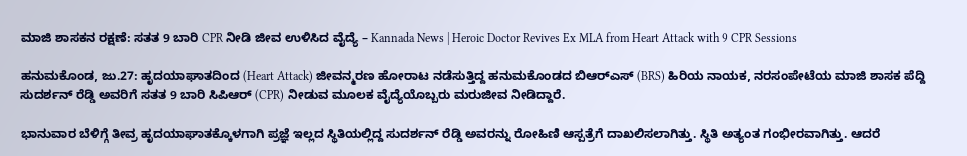ಮಾಜಿ ಶಾಸಕನ ರಕ್ಷಣೆ: ಸತತ 9 ಬಾರಿ CPR ನೀಡಿ ಜೀವ ಉಳಿಸಿದ ವೈದ್ಯೆ – Kannada News | Heroic Doctor Revives Ex MLA from Heart Attack with 9 CPR Sessions

ಹನುಮಕೊಂಡ, ಜು.27: ಹೃದಯಾಘಾತದಿಂದ (Heart Attack) ಜೀವನ್ಮರಣ ಹೋರಾಟ ನಡೆಸುತ್ತಿದ್ದ ಹನುಮಕೊಂಡದ ಬಿಆರ್‌ಎಸ್ (BRS) ಹಿರಿಯ ನಾಯಕ, ನರಸಂಪೇಟೆಯ ಮಾಜಿ ಶಾಸಕ ಪೆದ್ದಿ ಸುದರ್ಶನ್ ರೆಡ್ಡಿ ಅವರಿಗೆ ಸತತ 9 ಬಾರಿ ಸಿಪಿಆರ್ (CPR) ನೀಡುವ ಮೂಲಕ ವೈದ್ಯೆಯೊಬ್ಬರು ಮರುಜೀವ ನೀಡಿದ್ದಾರೆ.

ಭಾನುವಾರ ಬೆಳಿಗ್ಗೆ ತೀವ್ರ ಹೃದಯಾಘಾತಕ್ಕೊಳಗಾಗಿ ಪ್ರಜ್ಞೆ ಇಲ್ಲದ ಸ್ಥಿತಿಯಲ್ಲಿದ್ದ ಸುದರ್ಶನ್ ರೆಡ್ಡಿ ಅವರನ್ನು ರೋಹಿಣಿ ಆಸ್ಪತ್ರೆಗೆ ದಾಖಲಿಸಲಾಗಿತ್ತು. ಸ್ಥಿತಿ ಅತ್ಯಂತ ಗಂಭೀರವಾಗಿತ್ತು. ಆದರೆ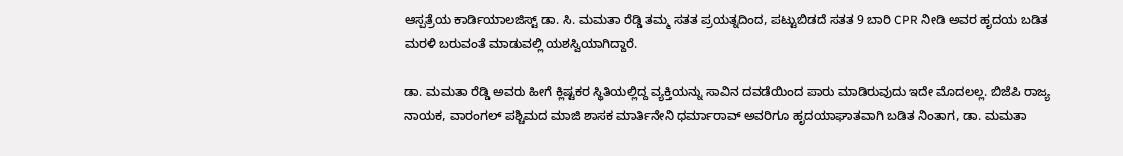ಆಸ್ಪತ್ರೆಯ ಕಾರ್ಡಿಯಾಲಜಿಸ್ಟ್ ಡಾ. ಸಿ. ಮಮತಾ ರೆಡ್ಡಿ ತಮ್ಮ ಸತತ ಪ್ರಯತ್ನದಿಂದ, ಪಟ್ಟುಬಿಡದೆ ಸತತ 9 ಬಾರಿ CPR ನೀಡಿ ಅವರ ಹೃದಯ ಬಡಿತ ಮರಳಿ ಬರುವಂತೆ ಮಾಡುವಲ್ಲಿ ಯಶಸ್ವಿಯಾಗಿದ್ದಾರೆ.

ಡಾ. ಮಮತಾ ರೆಡ್ಡಿ ಅವರು ಹೀಗೆ ಕ್ಲಿಷ್ಟಕರ ಸ್ಥಿತಿಯಲ್ಲಿದ್ದ ವ್ಯಕ್ತಿಯನ್ನು ಸಾವಿನ ದವಡೆಯಿಂದ ಪಾರು ಮಾಡಿರುವುದು ಇದೇ ಮೊದಲಲ್ಲ. ಬಿಜೆಪಿ ರಾಜ್ಯ ನಾಯಕ, ವಾರಂಗಲ್ ಪಶ್ಚಿಮದ ಮಾಜಿ ಶಾಸಕ ಮಾರ್ತಿನೇನಿ ಧರ್ಮಾರಾವ್ ಅವರಿಗೂ ಹೃದಯಾಘಾತವಾಗಿ ಬಡಿತ ನಿಂತಾಗ, ಡಾ. ಮಮತಾ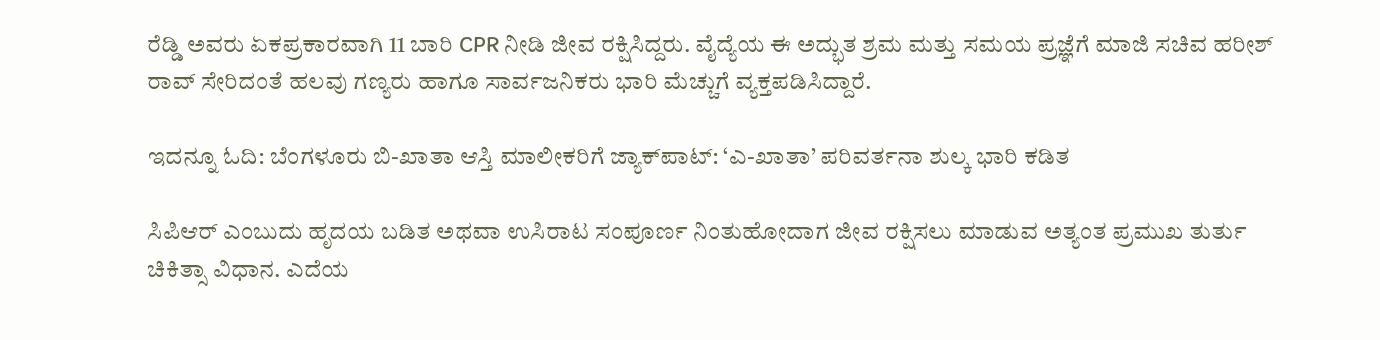ರೆಡ್ಡಿ ಅವರು ಏಕಪ್ರಕಾರವಾಗಿ 11 ಬಾರಿ CPR ನೀಡಿ ಜೀವ ರಕ್ಷಿಸಿದ್ದರು. ವೈದ್ಯೆಯ ಈ ಅದ್ಭುತ ಶ್ರಮ ಮತ್ತು ಸಮಯ ಪ್ರಜ್ಞೆಗೆ ಮಾಜಿ ಸಚಿವ ಹರೀಶ್ ರಾವ್ ಸೇರಿದಂತೆ ಹಲವು ಗಣ್ಯರು ಹಾಗೂ ಸಾರ್ವಜನಿಕರು ಭಾರಿ ಮೆಚ್ಚುಗೆ ವ್ಯಕ್ತಪಡಿಸಿದ್ದಾರೆ.

ಇದನ್ನೂ ಓದಿ: ಬೆಂಗಳೂರು ಬಿ-ಖಾತಾ ಆಸ್ತಿ ಮಾಲೀಕರಿಗೆ ಜ್ಯಾಕ್‌ಪಾಟ್: ‘ಎ-ಖಾತಾ’ ಪರಿವರ್ತನಾ ಶುಲ್ಕ ಭಾರಿ ಕಡಿತ

ಸಿಪಿಆರ್ ಎಂಬುದು ಹೃದಯ ಬಡಿತ ಅಥವಾ ಉಸಿರಾಟ ಸಂಪೂರ್ಣ ನಿಂತುಹೋದಾಗ ಜೀವ ರಕ್ಷಿಸಲು ಮಾಡುವ ಅತ್ಯಂತ ಪ್ರಮುಖ ತುರ್ತು ಚಿಕಿತ್ಸಾ ವಿಧಾನ. ಎದೆಯ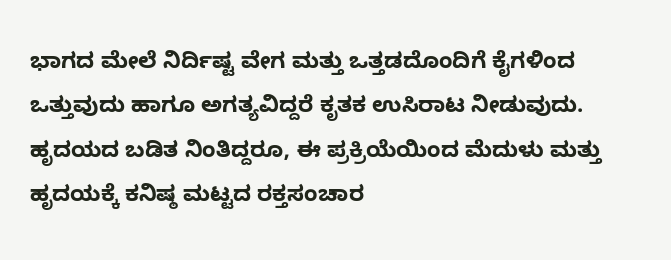ಭಾಗದ ಮೇಲೆ ನಿರ್ದಿಷ್ಟ ವೇಗ ಮತ್ತು ಒತ್ತಡದೊಂದಿಗೆ ಕೈಗಳಿಂದ ಒತ್ತುವುದು ಹಾಗೂ ಅಗತ್ಯವಿದ್ದರೆ ಕೃತಕ ಉಸಿರಾಟ ನೀಡುವುದು. ಹೃದಯದ ಬಡಿತ ನಿಂತಿದ್ದರೂ, ಈ ಪ್ರಕ್ರಿಯೆಯಿಂದ ಮೆದುಳು ಮತ್ತು ಹೃದಯಕ್ಕೆ ಕನಿಷ್ಠ ಮಟ್ಟದ ರಕ್ತಸಂಚಾರ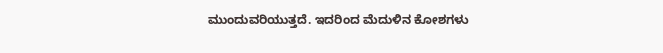ಮುಂದುವರಿಯುತ್ತದೆ. ಇದರಿಂದ ಮೆದುಳಿನ ಕೋಶಗಳು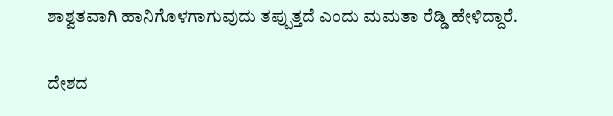ಶಾಶ್ವತವಾಗಿ ಹಾನಿಗೊಳಗಾಗುವುದು ತಪ್ಪುತ್ತದೆ ಎಂದು ಮಮತಾ ರೆಡ್ಡಿ ಹೇಳಿದ್ದಾರೆ.

ದೇಶದ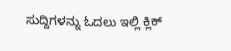ಸುದ್ದಿಗಳನ್ನು ಓದಲು ಇಲ್ಲಿ ಕ್ಲಿಕ್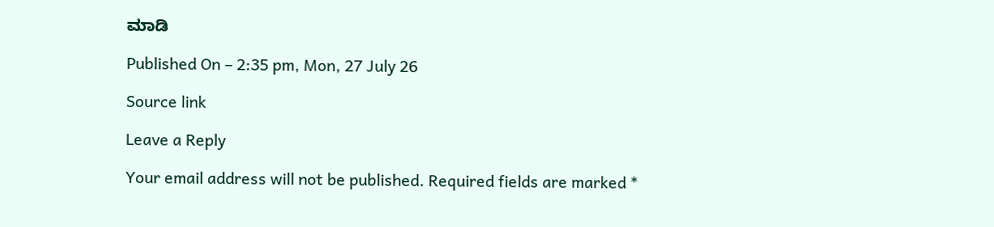ಮಾಡಿ

Published On – 2:35 pm, Mon, 27 July 26

Source link

Leave a Reply

Your email address will not be published. Required fields are marked *